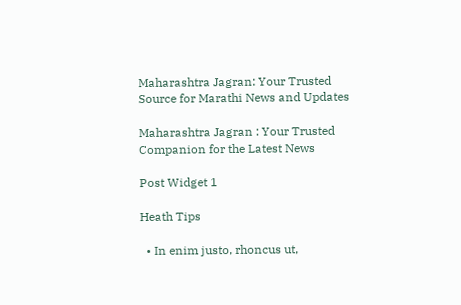Maharashtra Jagran: Your Trusted Source for Marathi News and Updates

Maharashtra Jagran : Your Trusted Companion for the Latest News

Post Widget 1

Heath Tips

  • In enim justo, rhoncus ut,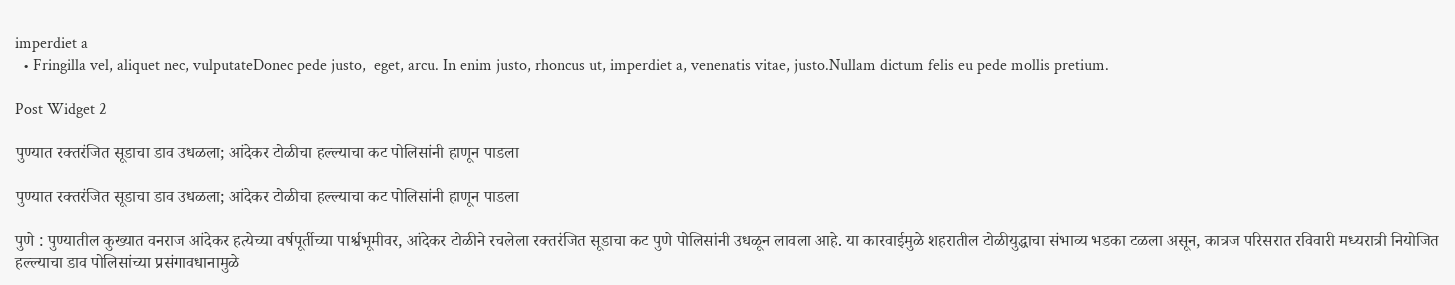imperdiet a
  • Fringilla vel, aliquet nec, vulputateDonec pede justo,  eget, arcu. In enim justo, rhoncus ut, imperdiet a, venenatis vitae, justo.Nullam dictum felis eu pede mollis pretium.

Post Widget 2

पुण्यात रक्तरंजित सूडाचा डाव उधळला; आंदेकर टोळीचा हल्ल्याचा कट पोलिसांनी हाणून पाडला

पुण्यात रक्तरंजित सूडाचा डाव उधळला; आंदेकर टोळीचा हल्ल्याचा कट पोलिसांनी हाणून पाडला

पुणे : पुण्यातील कुख्यात वनराज आंदेकर हत्येच्या वर्षपूर्तीच्या पार्श्वभूमीवर, आंदेकर टोळीने रचलेला रक्तरंजित सूडाचा कट पुणे पोलिसांनी उधळून लावला आहे. या कारवाईमुळे शहरातील टोळीयुद्धाचा संभाव्य भडका टळला असून, कात्रज परिसरात रविवारी मध्यरात्री नियोजित हल्ल्याचा डाव पोलिसांच्या प्रसंगावधानामुळे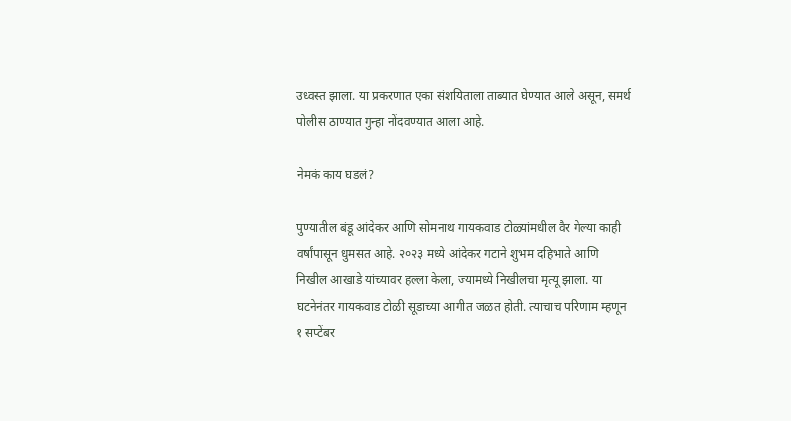उध्वस्त झाला. या प्रकरणात एका संशयिताला ताब्यात घेण्यात आले असून, समर्थ पोलीस ठाण्यात गुन्हा नोंदवण्यात आला आहे.

नेमकं काय घडलं?

पुण्यातील बंडू आंदेकर आणि सोमनाथ गायकवाड टोळ्यांमधील वैर गेल्या काही वर्षांपासून धुमसत आहे. २०२३ मध्ये आंदेकर गटाने शुभम दहिभाते आणि निखील आखाडे यांच्यावर हल्ला केला, ज्यामध्ये निखीलचा मृत्यू झाला. या घटनेनंतर गायकवाड टोळी सूडाच्या आगीत जळत होती. त्याचाच परिणाम म्हणून १ सप्टेंबर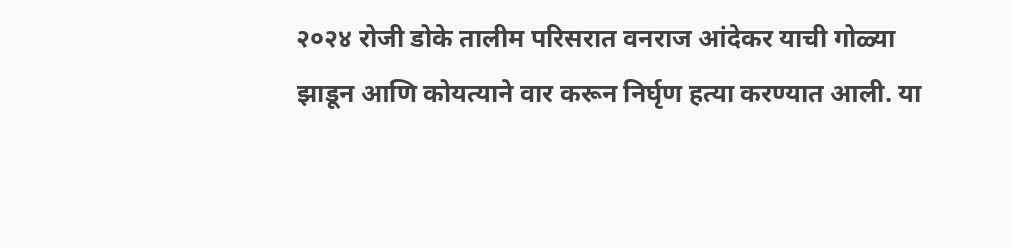२०२४ रोजी डोके तालीम परिसरात वनराज आंदेकर याची गोळ्या झाडून आणि कोयत्याने वार करून निर्घृण हत्या करण्यात आली. या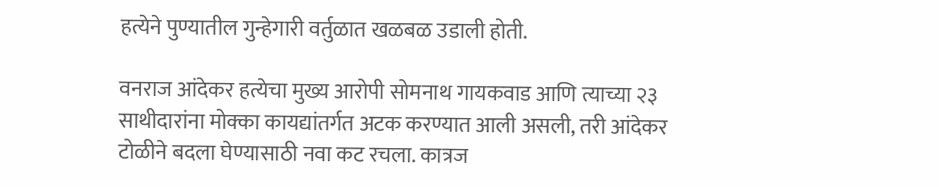हत्येने पुण्यातील गुन्हेगारी वर्तुळात खळबळ उडाली होती.

वनराज आंदेकर हत्येचा मुख्य आरोपी सोमनाथ गायकवाड आणि त्याच्या २३ साथीदारांना मोक्का कायद्यांतर्गत अटक करण्यात आली असली, तरी आंदेकर टोळीने बदला घेण्यासाठी नवा कट रचला. कात्रज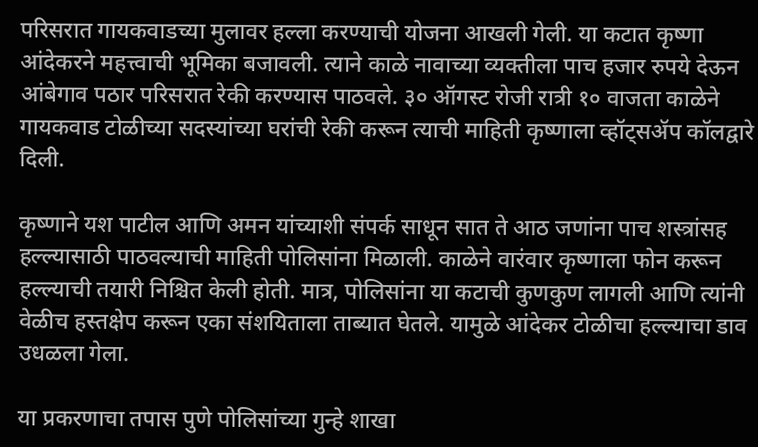परिसरात गायकवाडच्या मुलावर हल्ला करण्याची योजना आखली गेली. या कटात कृष्णा आंदेकरने महत्त्वाची भूमिका बजावली. त्याने काळे नावाच्या व्यक्तीला पाच हजार रुपये देऊन आंबेगाव पठार परिसरात रेकी करण्यास पाठवले. ३० ऑगस्ट रोजी रात्री १० वाजता काळेने गायकवाड टोळीच्या सदस्यांच्या घरांची रेकी करून त्याची माहिती कृष्णाला व्हॉट्सॲप कॉलद्वारे दिली.

कृष्णाने यश पाटील आणि अमन यांच्याशी संपर्क साधून सात ते आठ जणांना पाच शस्त्रांसह हल्ल्यासाठी पाठवल्याची माहिती पोलिसांना मिळाली. काळेने वारंवार कृष्णाला फोन करून हल्ल्याची तयारी निश्चित केली होती. मात्र, पोलिसांना या कटाची कुणकुण लागली आणि त्यांनी वेळीच हस्तक्षेप करून एका संशयिताला ताब्यात घेतले. यामुळे आंदेकर टोळीचा हल्ल्याचा डाव उधळला गेला.

या प्रकरणाचा तपास पुणे पोलिसांच्या गुन्हे शाखा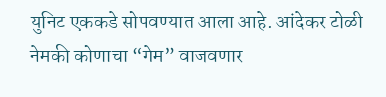युनिट एककडे सोपवण्यात आला आहे. आंदेकर टोळी नेमकी कोणाचा “गेम” वाजवणार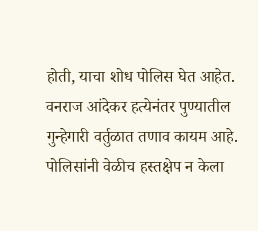होती, याचा शोध पोलिस घेत आहेत. वनराज आंदेकर हत्येनंतर पुण्यातील गुन्हेगारी वर्तुळात तणाव कायम आहे. पोलिसांनी वेळीच हस्तक्षेप न केला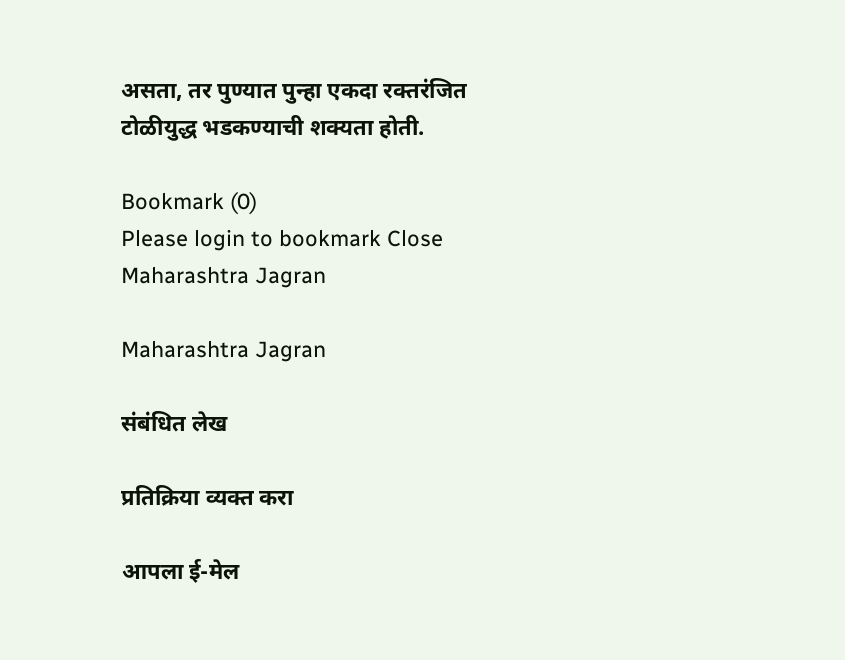असता, तर पुण्यात पुन्हा एकदा रक्तरंजित टोळीयुद्ध भडकण्याची शक्यता होती.

Bookmark (0)
Please login to bookmark Close
Maharashtra Jagran

Maharashtra Jagran

संबंधित लेख

प्रतिक्रिया व्यक्त करा

आपला ई-मेल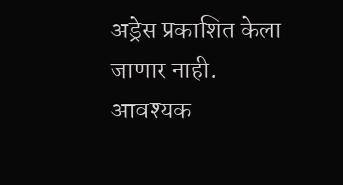अड्रेस प्रकाशित केला जाणार नाही. आवश्यक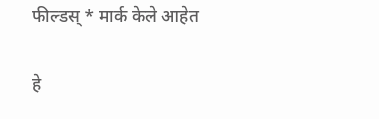फील्डस् * मार्क केले आहेत

हे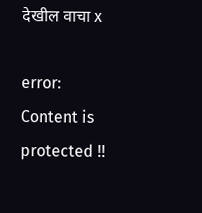देखील वाचा x

error: Content is protected !!